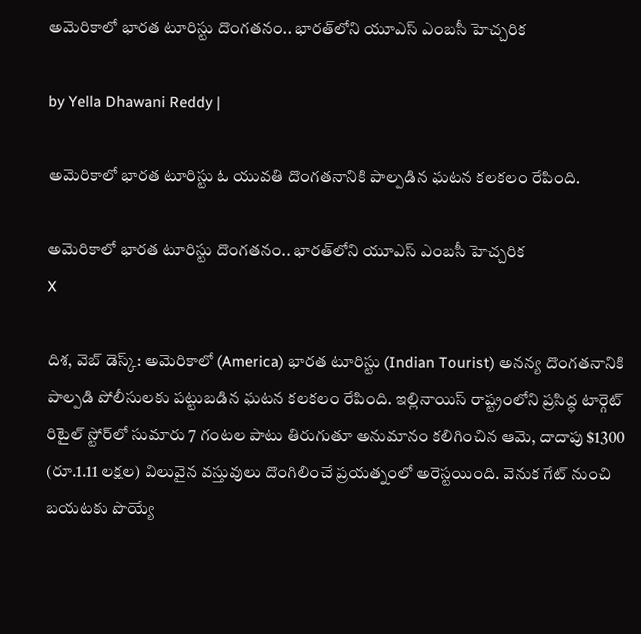అమెరికాలో భారత టూరిస్టు దొంగతనం.. భారత్‌లోని యూఎస్‌ ఎంబసీ హెచ్చరిక

by Yella Dhawani Reddy |

అమెరికాలో భారత టూరిస్టు ఓ యువతి దొంగతనానికి పాల్పడిన ఘటన కలకలం రేపింది.

అమెరికాలో భారత టూరిస్టు దొంగతనం.. భారత్‌లోని యూఎస్‌ ఎంబసీ హెచ్చరిక
X

దిశ, వెబ్ డెస్క్: అమెరికాలో (America) భారత టూరిస్టు (Indian Tourist) అనన్య దొంగతనానికి పాల్పడి పోలీసులకు పట్టుబడిన ఘటన కలకలం రేపింది. ఇల్లినాయిస్ రాష్ట్రంలోని ప్రసిద్ధ టార్గెట్ రిటైల్ స్టోర్‌లో సుమారు 7 గంటల పాటు తిరుగుతూ అనుమానం కలిగించిన ఆమె, దాదాపు $1300 (రూ.1.11 లక్షల) విలువైన వస్తువులు దొంగిలించే ప్రయత్నంలో అరెస్టయింది. వెనుక గేట్ నుంచి బయటకు పొయ్యే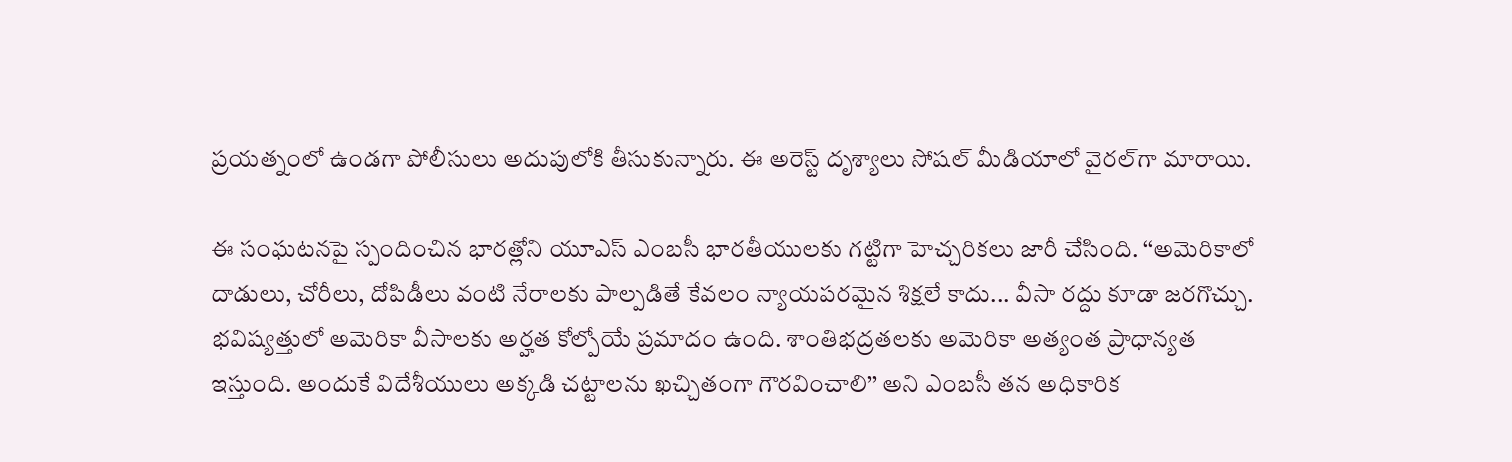ప్రయత్నంలో ఉండగా పోలీసులు అదుపులోకి తీసుకున్నారు. ఈ అరెస్ట్ దృశ్యాలు సోషల్ మీడియాలో వైరల్‌గా మారాయి.

ఈ సంఘటనపై స్పందించిన భారత్లోని యూఎస్ ఎంబసీ భారతీయులకు గట్టిగా హెచ్చరికలు జారీ చేసింది. ‘‘అమెరికాలో దాడులు, చోరీలు, దోపిడీలు వంటి నేరాలకు పాల్పడితే కేవలం న్యాయపరమైన శిక్షలే కాదు... వీసా రద్దు కూడా జరగొచ్చు. భవిష్యత్తులో అమెరికా వీసాలకు అర్హత కోల్పోయే ప్రమాదం ఉంది. శాంతిభద్రతలకు అమెరికా అత్యంత ప్రాధాన్యత ఇస్తుంది. అందుకే విదేశీయులు అక్కడి చట్టాలను ఖచ్చితంగా గౌరవించాలి’’ అని ఎంబసీ తన అధికారిక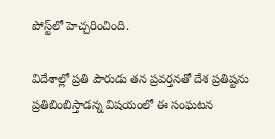పోస్ట్‌లో హెచ్చరించింది.

విదేశాల్లో ప్రతి పౌరుడు తన ప్రవర్తనతో దేశ ప్రతిష్టను ప్రతిబింబిస్తాడన్న విషయంలో ఈ సంఘటన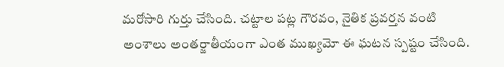మరోసారి గుర్తు చేసింది. చట్టాల పట్ల గౌరవం, నైతిక ప్రవర్తన వంటి అంశాలు అంతర్జాతీయంగా ఎంత ముఖ్యమో ఈ ఘటన స్పష్టం చేసింది.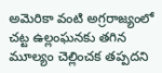అమెరికా వంటి అగ్రరాజ్యంలో చట్ట ఉల్లంఘనకు తగిన మూల్యం చెల్లించక తప్పదని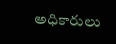అధికారులు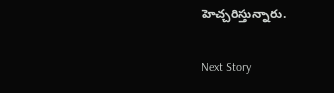హెచ్చరిస్తున్నారు.

Next Story